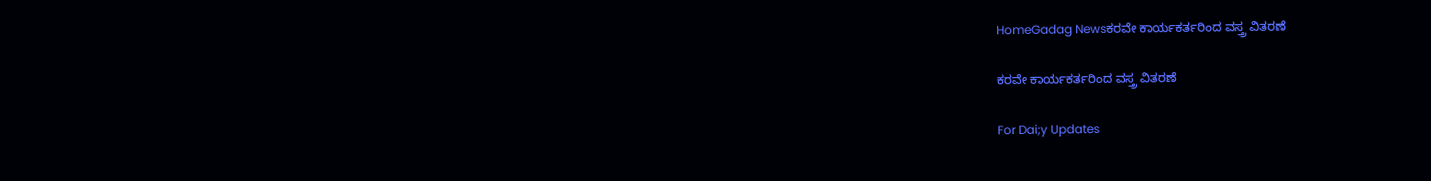HomeGadag Newsಕರವೇ ಕಾರ್ಯಕರ್ತರಿಂದ ವಸ್ತ್ರ ವಿತರಣೆ

ಕರವೇ ಕಾರ್ಯಕರ್ತರಿಂದ ವಸ್ತ್ರ ವಿತರಣೆ

For Dai;y Updates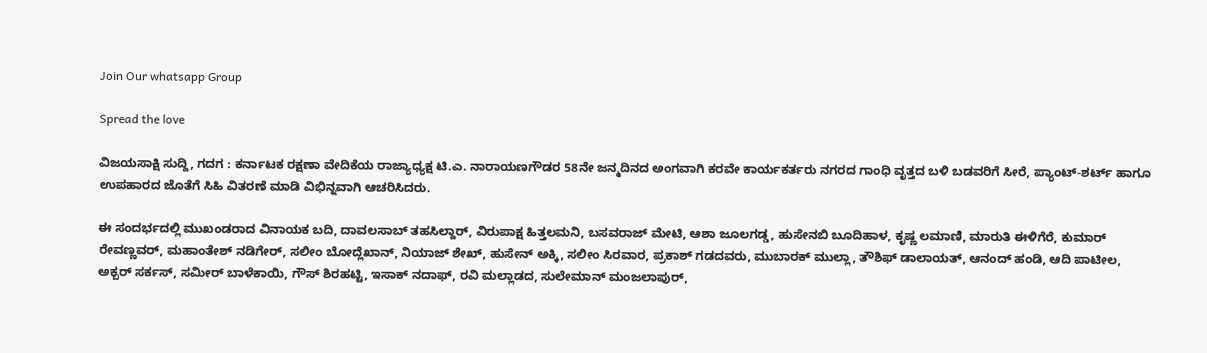Join Our whatsapp Group

Spread the love

ವಿಜಯಸಾಕ್ಷಿ ಸುದ್ದಿ, ಗದಗ : ಕರ್ನಾಟಕ ರಕ್ಷಣಾ ವೇದಿಕೆಯ ರಾಜ್ಯಾಧ್ಯಕ್ಷ ಟಿ.ಎ. ನಾರಾಯಣಗೌಡರ 58ನೇ ಜನ್ಮದಿನದ ಅಂಗವಾಗಿ ಕರವೇ ಕಾರ್ಯಕರ್ತರು ನಗರದ ಗಾಂಧಿ ವೃತ್ತದ ಬಳಿ ಬಡವರಿಗೆ ಸೀರೆ, ಪ್ಯಾಂಟ್-ಶರ್ಟ್ ಹಾಗೂ ಉಪಹಾರದ ಜೊತೆಗೆ ಸಿಹಿ ವಿತರಣೆ ಮಾಡಿ ವಿಭಿನ್ನವಾಗಿ ಆಚರಿಸಿದರು.

ಈ ಸಂದರ್ಭದಲ್ಲಿ ಮುಖಂಡರಾದ ವಿನಾಯಕ ಬದಿ, ದಾವಲಸಾಬ್ ತಹಸಿಲ್ದಾರ್, ವಿರುಪಾಕ್ಷ ಹಿತ್ತಲಮನಿ, ಬಸವರಾಜ್ ಮೇಟಿ, ಆಶಾ ಜೂಲಗಡ್ಡ, ಹುಸೇನಬಿ ಬೂದಿಹಾಳ, ಕೃಷ್ಣ ಲಮಾಣಿ, ಮಾರುತಿ ಈಳಿಗೆರೆ, ಕುಮಾರ್ ರೇವಣ್ಣವರ್, ಮಹಾಂತೇಶ್ ನಡಿಗೇರ್, ಸಲೀಂ ಬೋದ್ಲೆಖಾನ್, ನಿಯಾಜ್ ಶೇಖ್, ಹುಸೇನ್ ಅಕ್ಕಿ, ಸಲೀಂ ಸಿರವಾರ, ಪ್ರಕಾಶ್ ಗಡದವರು, ಮುಬಾರಕ್ ಮುಲ್ಲಾ, ತೌಶಿಫ್ ಡಾಲಾಯತ್, ಆನಂದ್ ಹಂಡಿ, ಆದಿ ಪಾಟೀಲ, ಅಕ್ಬರ್ ಸರ್ಕಸ್, ಸಮೀರ್ ಬಾಳೆಕಾಯಿ, ಗೌಸ್ ಶಿರಹಟ್ಟಿ, ಇಸಾಕ್ ನದಾಫ್, ರವಿ ಮಲ್ಲಾಡದ, ಸುಲೇಮಾನ್ ಮಂಜಲಾಪುರ್,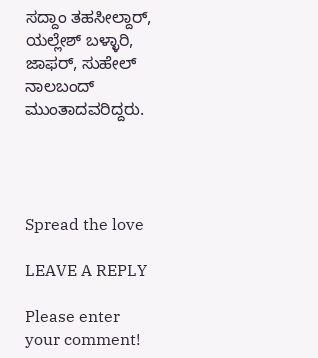ಸದ್ದಾಂ ತಹಸೀಲ್ದಾರ್, ಯಲ್ಲೇಶ್ ಬಳ್ಳಾರಿ, ಜಾಫರ್, ಸುಹೇಲ್ ನಾಲಬಂದ್ ಮುಂತಾದವರಿದ್ದರು.




Spread the love

LEAVE A REPLY

Please enter your comment!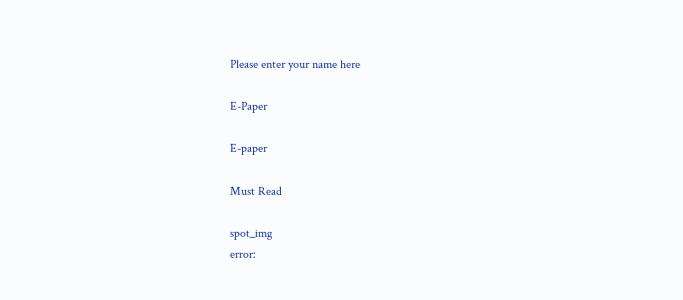Please enter your name here

E-Paper

E-paper

Must Read

spot_img
error: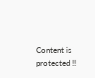Content is protected !!